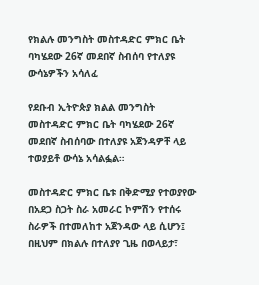የክልሉ መንግስት መስተዳድር ምክር ቤት ባካሄደው 26ኛ መደበኛ ስብሰባ የተለያዩ ውሳኔዎችን አሳለፈ

የደቡብ ኢትዮጵያ ክልል መንግስት መስተዳድር ምክር ቤት ባካሄደው 26ኛ መደበኛ ስብሰባው በተለያዩ አጀንዳዎቸ ላይ ተወያይቶ ውሳኔ አሳልፏል።

መስተዳድር ምክር ቤቱ በቅድሚያ የተወያየው በአደጋ ስጋት ስራ አመራር ኮምሽን የተሰሩ ስራዎች በተመለከተ አጀንዳው ላይ ሲሆን፤ በዚህም በክልሉ በተለያየ ጊዜ በወላይታ፣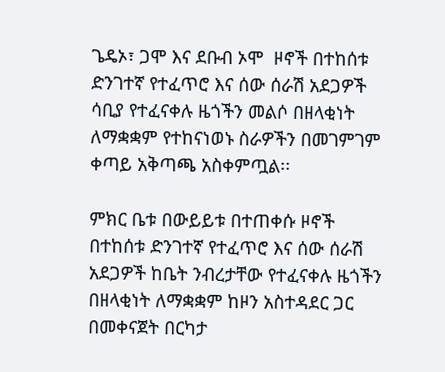ጌዴኦ፣ ጋሞ እና ደቡብ ኦሞ  ዞኖች በተከሰቱ ድንገተኛ የተፈጥሮ እና ሰው ሰራሽ አደጋዎች ሳቢያ የተፈናቀሉ ዜጎችን መልሶ በዘላቂነት ለማቋቋም የተከናነወኑ ስራዎችን በመገምገም ቀጣይ አቅጣጫ አስቀምጧል፡፡

ምክር ቤቱ በውይይቱ በተጠቀሱ ዞኖች በተከሰቱ ድንገተኛ የተፈጥሮ እና ሰው ሰራሽ አደጋዎች ከቤት ንብረታቸው የተፈናቀሉ ዜጎችን በዘላቂነት ለማቋቋም ከዞን አስተዳደር ጋር በመቀናጀት በርካታ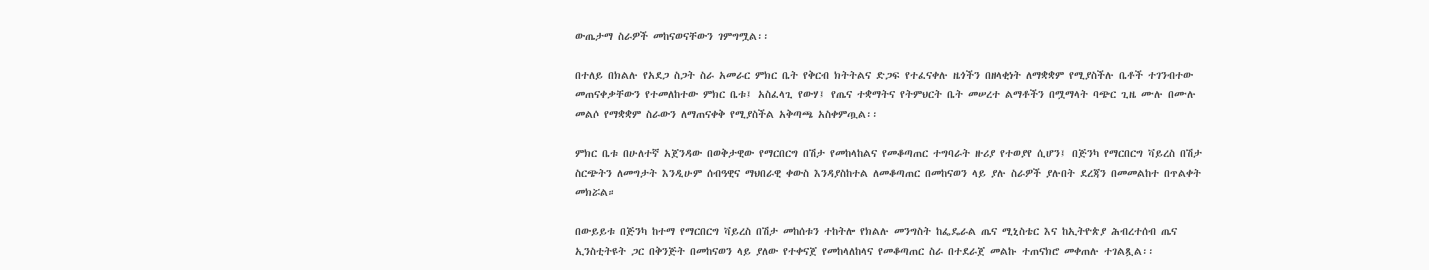ውጤታማ ስራዎች መከናወናቸውን ገምግሟል፡፡

በተለይ በክልሉ የአደጋ ስጋት ስራ አመራር ምክር ቤት የቅርብ ክትትልና ድጋፍ የተፈናቀሉ ዜጎችን በዘላቂነት ለማቋቋም የሚያስችሉ ቤቶች ተገንብተው መጠናቀቃቸውን የተመለከተው ምክር ቤቱ፤ አስፈላጊ የውሃ፤ የጤና ተቋማትና የትምህርት ቤት መሠረተ ልማቶችን በሟማላት ባጭር ጊዜ ሙሉ በሙሉ መልሶ የማቋቋም ስራውን ለማጠናቀቅ የሚያስችል አቅጣጫ አስቀምጧል፡፡

ምክር ቤቱ በሁለተኛ አጀንዳው በወቅታዊው የማርበርግ በሽታ የመከላከልና የመቆጣጠር ተግባራት ዙሪያ የተወያየ ሲሆን፤ በጅንካ የማርበርግ ቫይረስ በሽታ ስርጭትን ለመግታት እንዲሁም ሰብዓዊና ማህበራዊ ቀውስ እንዳያስከተል ለመቆጣጠር በመከናወን ላይ ያሉ ስራዎች ያሉበት ደረጃን በመመልከተ በጥልቀት  መክሯል።

በውይይቱ በጅንካ ከተማ የማርበርግ ቫይረስ በሽታ መከሰቱን ተከትሎ የክልሉ መንግስት ከፌዴራል ጤና ሚኒስቴር እና ከኢትዮጵያ ሕብረተሰብ ጤና ኢንስቲትዩት ጋር በቅንጅት በመከናወን ላይ ያለው የተቀናጀ የመከላለከላና የመቆጣጠር ስራ በተደራጀ መልኩ ተጠናክሮ መቀጠሉ ተገልጿል፡፡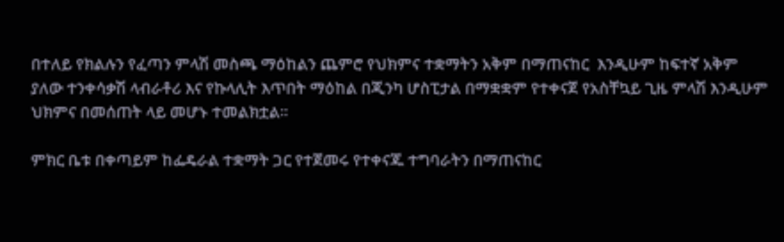በተለይ የክልሉን የፈጣን ምላሽ መስጫ ማዕከልን ጨምሮ የህክምና ተቋማትን አቅም በማጠናከር  እንዲሁም ከፍተኛ አቅም ያለው ተንቀሳቃሽ ላብራቶሪ እና የኩላሊት እጥበት ማዕከል በጂንካ ሆስፒታል በማቋቋም የተቀናጀ የአስቸኳይ ጊዜ ምላሽ እንዲሁም ህክምና በመሰጠት ላይ መሆኑ ተመልክቷል፡፡

ምክር ቤቱ በቀጣይም ከፌዴራል ተቋማት ጋር የተጀመሩ የተቀናጁ ተግባራትን በማጠናከር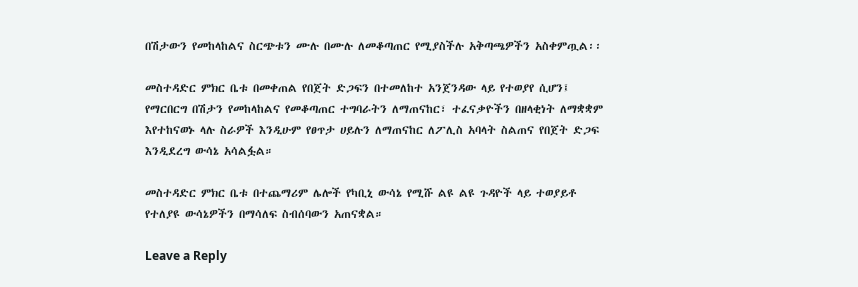በሽታውን የመከላከልና ስርጭቱን ሙሉ በሙሉ ለመቆጣጠር የሚያስችሉ አቅጣጫዎችን አስቀምጧል፡፡

መስተዳድር ምክር ቤቱ በመቀጠል የበጀት ድጋፍን በተመለከተ አንጀንዳው ላይ የተወያየ ሲሆን፤ የማርበርግ በሽታን የመከላከልና የመቆጣጠር ተግባራትን ለማጠናከር፣ ተፈናቃዮችን በዘላቂነት ለማቋቋም  እየተከናወኑ ላሉ ስራዎች እንዲሁም የፀጥታ ሀይሉን ለማጠናከር ለፖሊስ አባላት ስልጠና የበጀት ድጋፍ እንዲደረግ ውሳኔ አሳልፏል።

መስተዳድር ምክር ቤቱ በተጨማሪም ሌሎች የካቢኒ ውሳኔ የሚሹ ልዩ ልዩ ጉዳዮች ላይ ተወያይቶ የተለያዩ ውሳኔዎችን በማሳለፍ ስብሰባውን አጠናቋል።

Leave a Reply